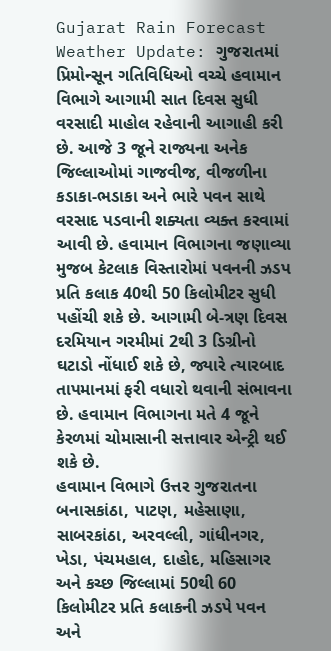Gujarat Rain Forecast Weather Update: ગુજરાતમાં પ્રિમોન્સૂન ગતિવિધિઓ વચ્ચે હવામાન વિભાગે આગામી સાત દિવસ સુધી વરસાદી માહોલ રહેવાની આગાહી કરી છે. આજે 3 જૂને રાજ્યના અનેક જિલ્લાઓમાં ગાજવીજ, વીજળીના કડાકા-ભડાકા અને ભારે પવન સાથે વરસાદ પડવાની શક્યતા વ્યક્ત કરવામાં આવી છે. હવામાન વિભાગના જણાવ્યા મુજબ કેટલાક વિસ્તારોમાં પવનની ઝડપ પ્રતિ કલાક 40થી 50 કિલોમીટર સુધી પહોંચી શકે છે. આગામી બે-ત્રણ દિવસ દરમિયાન ગરમીમાં 2થી 3 ડિગ્રીનો ઘટાડો નોંધાઈ શકે છે, જ્યારે ત્યારબાદ તાપમાનમાં ફરી વધારો થવાની સંભાવના છે. હવામાન વિભાગના મતે 4 જૂને કેરળમાં ચોમાસાની સત્તાવાર એન્ટ્રી થઈ શકે છે.
હવામાન વિભાગે ઉત્તર ગુજરાતના બનાસકાંઠા, પાટણ, મહેસાણા, સાબરકાંઠા, અરવલ્લી, ગાંધીનગર, ખેડા, પંચમહાલ, દાહોદ, મહિસાગર અને કચ્છ જિલ્લામાં 50થી 60 કિલોમીટર પ્રતિ કલાકની ઝડપે પવન અને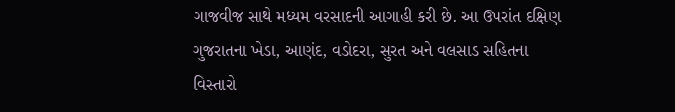ગાજવીજ સાથે મધ્યમ વરસાદની આગાહી કરી છે. આ ઉપરાંત દક્ષિણ ગુજરાતના ખેડા, આણંદ, વડોદરા, સુરત અને વલસાડ સહિતના વિસ્તારો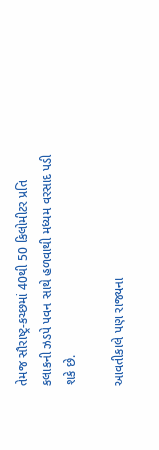તેમજ સૌરાષ્ટ્ર-કચ્છમાં 40થી 50 કિલોમીટર પ્રતિ કલાકની ઝડપે પવન સાથે હળવાથી મધ્યમ વરસાદ પડી શકે છે.

આવતીકાલે પણ રાજ્યના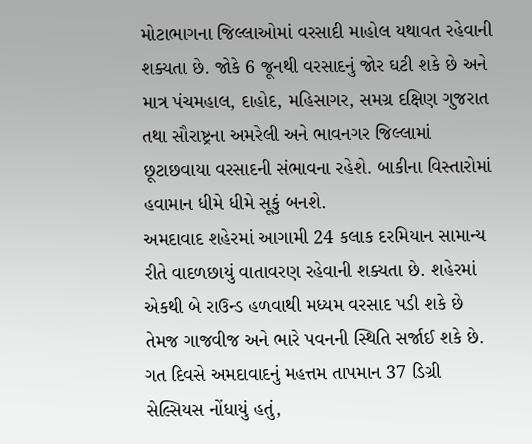મોટાભાગના જિલ્લાઓમાં વરસાદી માહોલ યથાવત રહેવાની શક્યતા છે. જોકે 6 જૂનથી વરસાદનું જોર ઘટી શકે છે અને માત્ર પંચમહાલ, દાહોદ, મહિસાગર, સમગ્ર દક્ષિણ ગુજરાત તથા સૌરાષ્ટ્રના અમરેલી અને ભાવનગર જિલ્લામાં છૂટાછવાયા વરસાદની સંભાવના રહેશે. બાકીના વિસ્તારોમાં હવામાન ધીમે ધીમે સૂકું બનશે.
અમદાવાદ શહેરમાં આગામી 24 કલાક દરમિયાન સામાન્ય રીતે વાદળછાયું વાતાવરણ રહેવાની શક્યતા છે. શહેરમાં એકથી બે રાઉન્ડ હળવાથી મધ્યમ વરસાદ પડી શકે છે તેમજ ગાજવીજ અને ભારે પવનની સ્થિતિ સર્જાઈ શકે છે. ગત દિવસે અમદાવાદનું મહત્તમ તાપમાન 37 ડિગ્રી સેલ્સિયસ નોંધાયું હતું,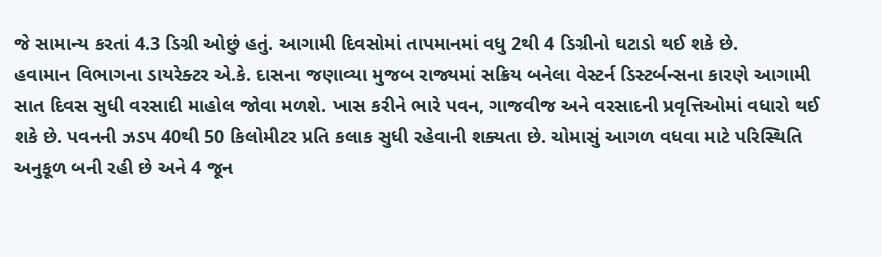જે સામાન્ય કરતાં 4.3 ડિગ્રી ઓછું હતું. આગામી દિવસોમાં તાપમાનમાં વધુ 2થી 4 ડિગ્રીનો ઘટાડો થઈ શકે છે.
હવામાન વિભાગના ડાયરેક્ટર એ.કે. દાસના જણાવ્યા મુજબ રાજ્યમાં સક્રિય બનેલા વેસ્ટર્ન ડિસ્ટર્બન્સના કારણે આગામી સાત દિવસ સુધી વરસાદી માહોલ જોવા મળશે. ખાસ કરીને ભારે પવન, ગાજવીજ અને વરસાદની પ્રવૃત્તિઓમાં વધારો થઈ શકે છે. પવનની ઝડપ 40થી 50 કિલોમીટર પ્રતિ કલાક સુધી રહેવાની શક્યતા છે. ચોમાસું આગળ વધવા માટે પરિસ્થિતિ અનુકૂળ બની રહી છે અને 4 જૂન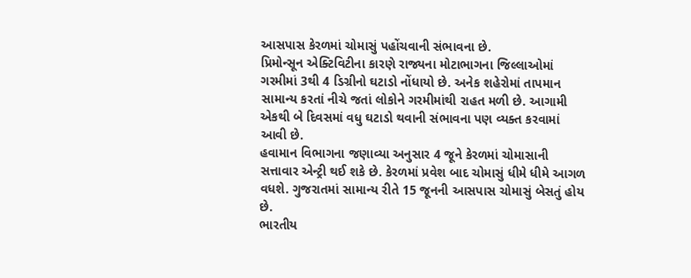આસપાસ કેરળમાં ચોમાસું પહોંચવાની સંભાવના છે.
પ્રિમોન્સૂન એક્ટિવિટીના કારણે રાજ્યના મોટાભાગના જિલ્લાઓમાં ગરમીમાં 3થી 4 ડિગ્રીનો ઘટાડો નોંધાયો છે. અનેક શહેરોમાં તાપમાન સામાન્ય કરતાં નીચે જતાં લોકોને ગરમીમાંથી રાહત મળી છે. આગામી એકથી બે દિવસમાં વધુ ઘટાડો થવાની સંભાવના પણ વ્યક્ત કરવામાં આવી છે.
હવામાન વિભાગના જણાવ્યા અનુસાર 4 જૂને કેરળમાં ચોમાસાની સત્તાવાર એન્ટ્રી થઈ શકે છે. કેરળમાં પ્રવેશ બાદ ચોમાસું ધીમે ધીમે આગળ વધશે. ગુજરાતમાં સામાન્ય રીતે 15 જૂનની આસપાસ ચોમાસું બેસતું હોય છે.
ભારતીય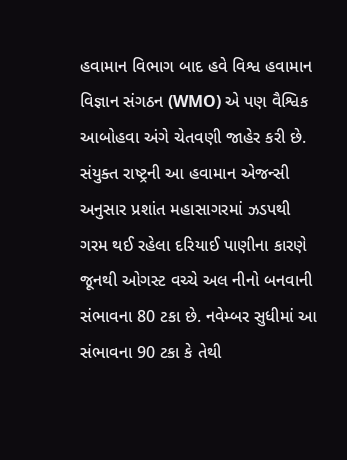હવામાન વિભાગ બાદ હવે વિશ્વ હવામાન વિજ્ઞાન સંગઠન (WMO) એ પણ વૈશ્વિક આબોહવા અંગે ચેતવણી જાહેર કરી છે. સંયુક્ત રાષ્ટ્રની આ હવામાન એજન્સી અનુસાર પ્રશાંત મહાસાગરમાં ઝડપથી ગરમ થઈ રહેલા દરિયાઈ પાણીના કારણે જૂનથી ઓગસ્ટ વચ્ચે અલ નીનો બનવાની સંભાવના 80 ટકા છે. નવેમ્બર સુધીમાં આ સંભાવના 90 ટકા કે તેથી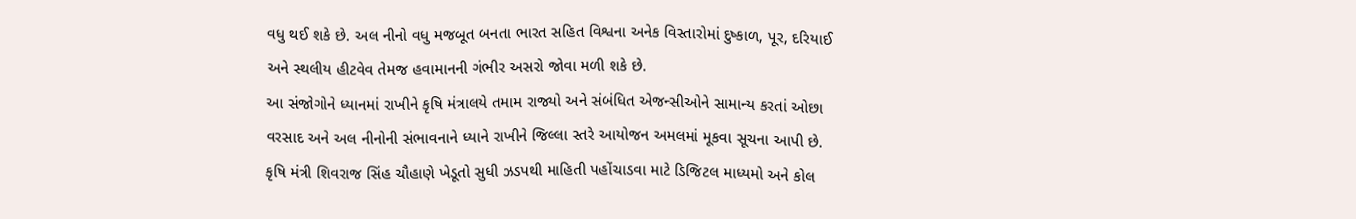વધુ થઈ શકે છે. અલ નીનો વધુ મજબૂત બનતા ભારત સહિત વિશ્વના અનેક વિસ્તારોમાં દુષ્કાળ, પૂર, દરિયાઈ અને સ્થલીય હીટવેવ તેમજ હવામાનની ગંભીર અસરો જોવા મળી શકે છે.
આ સંજોગોને ધ્યાનમાં રાખીને કૃષિ મંત્રાલયે તમામ રાજ્યો અને સંબંધિત એજન્સીઓને સામાન્ય કરતાં ઓછા વરસાદ અને અલ નીનોની સંભાવનાને ધ્યાને રાખીને જિલ્લા સ્તરે આયોજન અમલમાં મૂકવા સૂચના આપી છે. કૃષિ મંત્રી શિવરાજ સિંહ ચૌહાણે ખેડૂતો સુધી ઝડપથી માહિતી પહોંચાડવા માટે ડિજિટલ માધ્યમો અને કોલ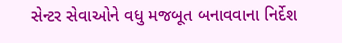સેન્ટર સેવાઓને વધુ મજબૂત બનાવવાના નિર્દેશ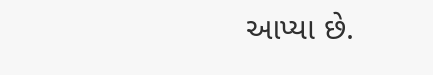આપ્યા છે.